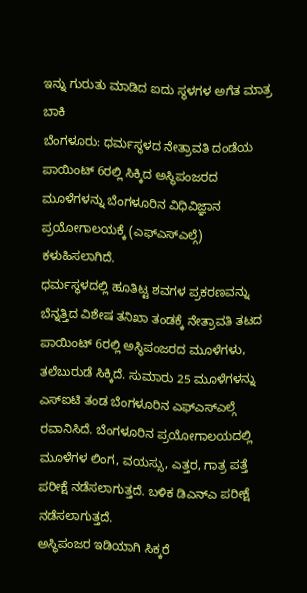ಇನ್ನು ಗುರುತು ಮಾಡಿದ ಐದು ಸ್ಥಳಗಳ ಅಗೆತ ಮಾತ್ರ ಬಾಕಿ
ಬೆಂಗಳೂರು: ಧರ್ಮಸ್ಥಳದ ನೇತ್ರಾವತಿ ದಂಡೆಯ ಪಾಯಿಂಟ್ 6ರಲ್ಲಿ ಸಿಕ್ಕಿದ ಅಸ್ಥಿಪಂಜರದ ಮೂಳೆಗಳನ್ನು ಬೆಂಗಳೂರಿನ ವಿಧಿವಿಜ್ಞಾನ ಪ್ರಯೋಗಾಲಯಕ್ಕೆ (ಎಫ್ಎಸ್ಎಲ್ಗೆ) ಕಳುಹಿಸಲಾಗಿದೆ.
ಧರ್ಮಸ್ಥಳದಲ್ಲಿ ಹೂತಿಟ್ಟ ಶವಗಳ ಪ್ರಕರಣವನ್ನು ಬೆನ್ನತ್ತಿದ ವಿಶೇಷ ತನಿಖಾ ತಂಡಕ್ಕೆ ನೇತ್ರಾವತಿ ತಟದ ಪಾಯಿಂಟ್ 6ರಲ್ಲಿ ಅಸ್ಥಿಪಂಜರದ ಮೂಳೆಗಳು, ತಲೆಬುರುಡೆ ಸಿಕ್ಕಿದೆ. ಸುಮಾರು 25 ಮೂಳೆಗಳನ್ನು ಎಸ್ಐಟಿ ತಂಡ ಬೆಂಗಳೂರಿನ ಎಫ್ಎಸ್ಎಲ್ಗೆ ರವಾನಿಸಿದೆ. ಬೆಂಗಳೂರಿನ ಪ್ರಯೋಗಾಲಯದಲ್ಲಿ ಮೂಳೆಗಳ ಲಿಂಗ, ವಯಸ್ಸು, ಎತ್ತರ, ಗಾತ್ರ ಪತ್ತೆ ಪರೀಕ್ಷೆ ನಡೆಸಲಾಗುತ್ತದೆ. ಬಳಿಕ ಡಿಎನ್ಎ ಪರೀಕ್ಷೆ ನಡೆಸಲಾಗುತ್ತದೆ.
ಅಸ್ಥಿಪಂಜರ ಇಡಿಯಾಗಿ ಸಿಕ್ಕರೆ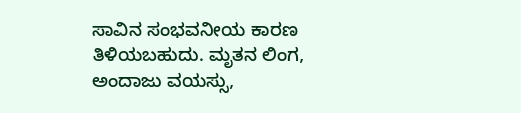ಸಾವಿನ ಸಂಭವನೀಯ ಕಾರಣ ತಿಳಿಯಬಹುದು. ಮೃತನ ಲಿಂಗ, ಅಂದಾಜು ವಯಸ್ಸು,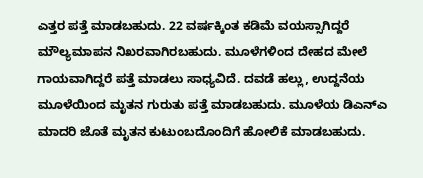ಎತ್ತರ ಪತ್ತೆ ಮಾಡಬಹುದು. 22 ವರ್ಷಕ್ಕಿಂತ ಕಡಿಮೆ ವಯಸ್ಸಾಗಿದ್ದರೆ ಮೌಲ್ಯಮಾಪನ ನಿಖರವಾಗಿರಬಹುದು. ಮೂಳೆಗಳಿಂದ ದೇಹದ ಮೇಲೆ ಗಾಯವಾಗಿದ್ದರೆ ಪತ್ತೆ ಮಾಡಲು ಸಾಧ್ಯವಿದೆ. ದವಡೆ ಹಲ್ಲು, ಉದ್ದನೆಯ ಮೂಳೆಯಿಂದ ಮೃತನ ಗುರುತು ಪತ್ತೆ ಮಾಡಬಹುದು. ಮೂಳೆಯ ಡಿಎನ್ಎ ಮಾದರಿ ಜೊತೆ ಮೃತನ ಕುಟುಂಬದೊಂದಿಗೆ ಹೋಲಿಕೆ ಮಾಡಬಹುದು.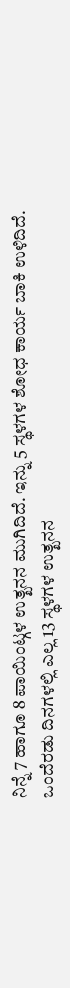ನಿನ್ನೆ 7 ಹಾಗೂ 8 ಪಾಯಿಂಟ್ಗಳ ಉತ್ಖನನ ಮುಗಿದಿದೆ. ಇನ್ನು 5 ಸ್ಥಳಗಳ ಶೋಧ ಕಾರ್ಯ ಬಾಕಿ ಉಳಿದಿದೆ. ಒಂದೆರಡು ದಿನಗಳಲ್ಲಿ ಎಲ್ಲ 13 ಸ್ಥಳಗಳ ಉತ್ಖನನ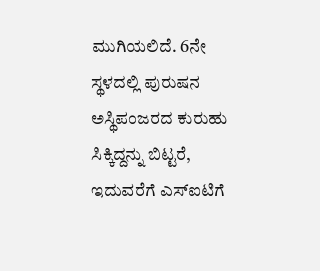ಮುಗಿಯಲಿದೆ. 6ನೇ ಸ್ಥಳದಲ್ಲಿ ಪುರುಷನ ಅಸ್ಥಿಪಂಜರದ ಕುರುಹು ಸಿಕ್ಕಿದ್ದನ್ನು ಬಿಟ್ಟರೆ, ಇದುವರೆಗೆ ಎಸ್ಐಟಿಗೆ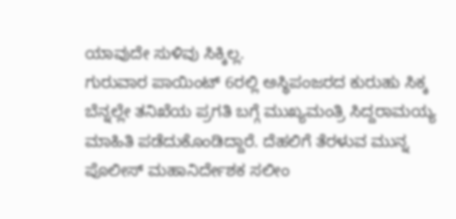ಯಾವುದೇ ಸುಳಿವು ಸಿಕ್ಕಿಲ್ಲ.
ಗುರುವಾರ ಪಾಯಿಂಟ್ 6ರಲ್ಲಿ ಅಸ್ಥಿಪಂಜರದ ಕುರುಹು ಸಿಕ್ಕ ಬೆನ್ನಲ್ಲೇ ತನಿಖೆಯ ಪ್ರಗತಿ ಬಗ್ಗೆ ಮುಖ್ಯಮಂತ್ರಿ ಸಿದ್ದರಾಮಯ್ಯ ಮಾಹಿತಿ ಪಡೆದುಕೊಂಡಿದ್ದಾರೆ. ದೆಹಲಿಗೆ ತೆರಳುವ ಮುನ್ನ ಪೊಲೀಸ್ ಮಹಾನಿರ್ದೇಶಕ ಸಲೀಂ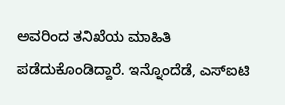ಅವರಿಂದ ತನಿಖೆಯ ಮಾಹಿತಿ ಪಡೆದುಕೊಂಡಿದ್ದಾರೆ. ಇನ್ನೊಂದೆಡೆ, ಎಸ್ಐಟಿ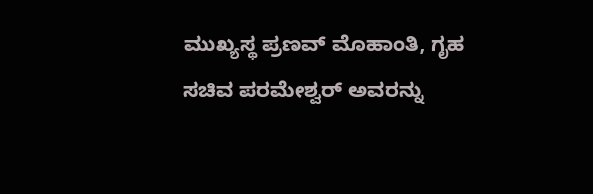ಮುಖ್ಯಸ್ಥ ಪ್ರಣವ್ ಮೊಹಾಂತಿ, ಗೃಹ ಸಚಿವ ಪರಮೇಶ್ವರ್ ಅವರನ್ನು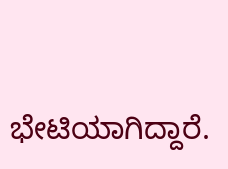ಭೇಟಿಯಾಗಿದ್ದಾರೆ.